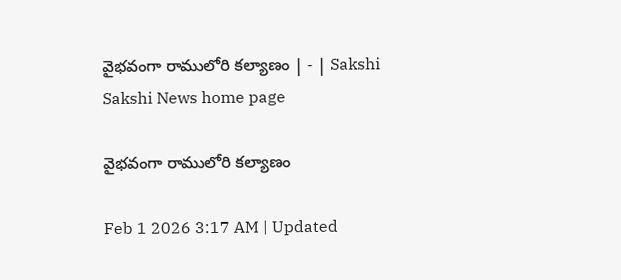వైభవంగా రాములోరి కల్యాణం | - | Sakshi
Sakshi News home page

వైభవంగా రాములోరి కల్యాణం

Feb 1 2026 3:17 AM | Updated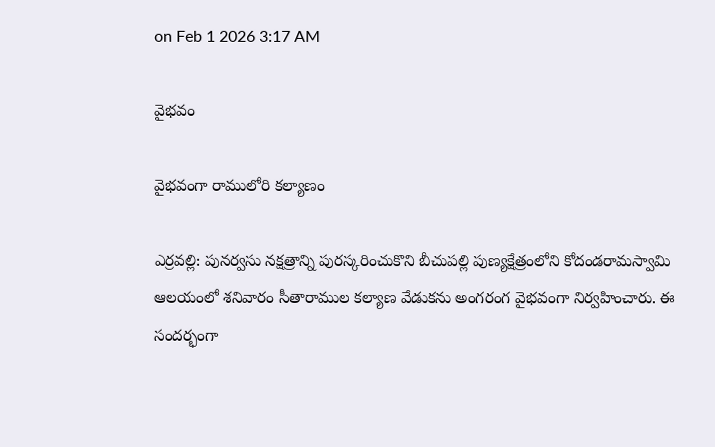on Feb 1 2026 3:17 AM

వైభవం

వైభవంగా రాములోరి కల్యాణం

ఎర్రవల్లి: పునర్వసు నక్షత్రాన్ని పురస్కరించుకొని బీచుపల్లి పుణ్యక్షేత్రంలోని కోదండరామస్వామి ఆలయంలో శనివారం సీతారాముల కల్యాణ వేడుకను అంగరంగ వైభవంగా నిర్వహించారు. ఈ సందర్భంగా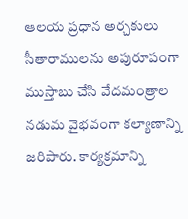ఆలయ ప్రధాన అర్చకులు సీతారాములను అపురూపంగా ముస్తాబు చేసి వేదమంత్రాల నడుమ వైభవంగా కల్యాణాన్ని జరిపారు. కార్యక్రమాన్ని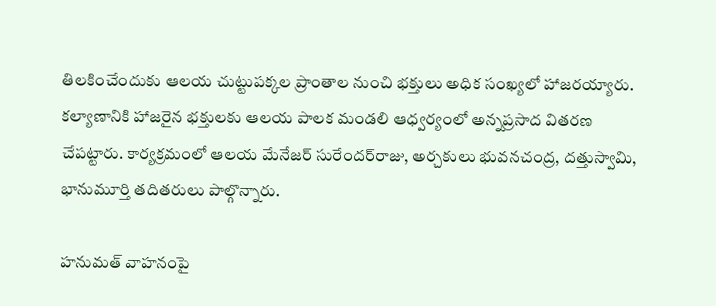తిలకించేందుకు ఆలయ చుట్టుపక్కల ప్రాంతాల నుంచి భక్తులు అధిక సంఖ్యలో హాజరయ్యారు. కల్యాణానికి హాజరైన భక్తులకు ఆలయ పాలక మండలి ఆధ్వర్యంలో అన్నప్రసాద వితరణ చేపట్టారు. కార్యక్రమంలో ఆలయ మేనేజర్‌ సురేందర్‌రాజు, అర్చకులు భువనచంద్ర, దత్తుస్వామి, భానుమూర్తి తదితరులు పాల్గొన్నారు.

హనుమత్‌ వాహనంపై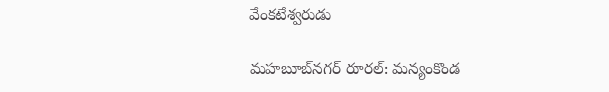వేంకటేశ్వరుడు

మహబూబ్‌నగర్‌ రూరల్‌: మన్యంకొండ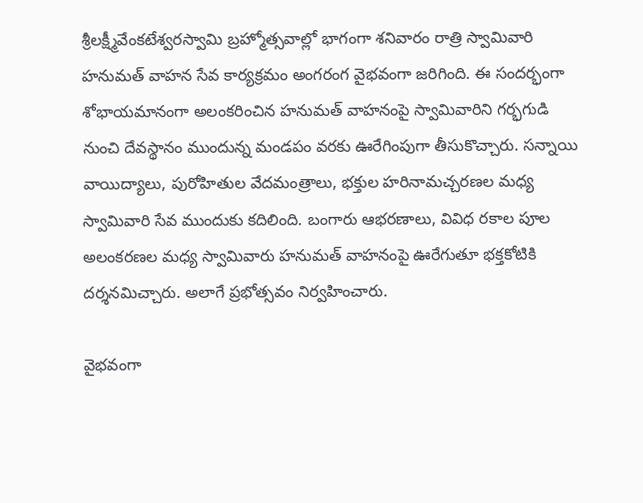శ్రీలక్ష్మీవేంకటేశ్వరస్వామి బ్రహ్మోత్సవాల్లో భాగంగా శనివారం రాత్రి స్వామివారి హనుమత్‌ వాహన సేవ కార్యక్రమం అంగరంగ వైభవంగా జరిగింది. ఈ సందర్భంగా శోభాయమానంగా అలంకరించిన హనుమత్‌ వాహనంపై స్వామివారిని గర్భగుడి నుంచి దేవస్థానం ముందున్న మండపం వరకు ఊరేగింపుగా తీసుకొచ్చారు. సన్నాయి వాయిద్యాలు, పురోహితుల వేదమంత్రాలు, భక్తుల హరినామచ్చరణల మధ్య స్వామివారి సేవ ముందుకు కదిలింది. బంగారు ఆభరణాలు, వివిధ రకాల పూల అలంకరణల మధ్య స్వామివారు హనుమత్‌ వాహనంపై ఊరేగుతూ భక్తకోటికి దర్శనమిచ్చారు. అలాగే ప్రభోత్సవం నిర్వహించారు.

వైభవంగా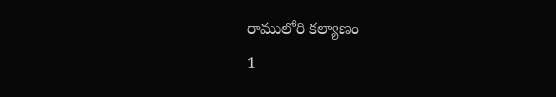రాములోరి కల్యాణం
1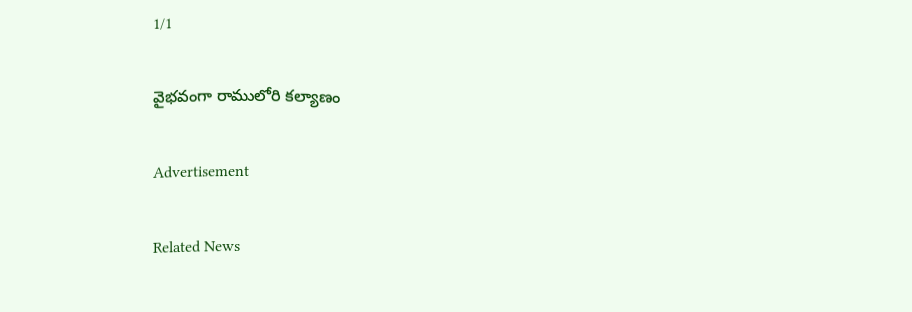1/1

వైభవంగా రాములోరి కల్యాణం

Advertisement

Related News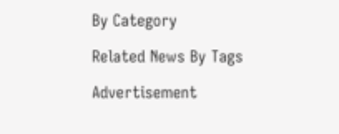By Category

Related News By Tags

Advertisement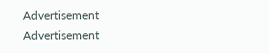Advertisement
Advertisement